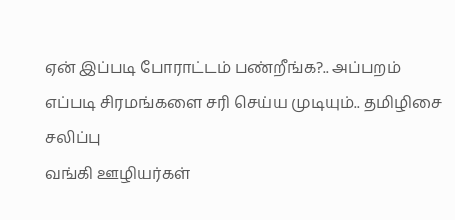ஏன் இப்படி போராட்டம் பண்றீங்க?.. அப்பறம் எப்படி சிரமங்களை சரி செய்ய முடியும்.. தமிழிசை சலிப்பு
வங்கி ஊழியர்கள்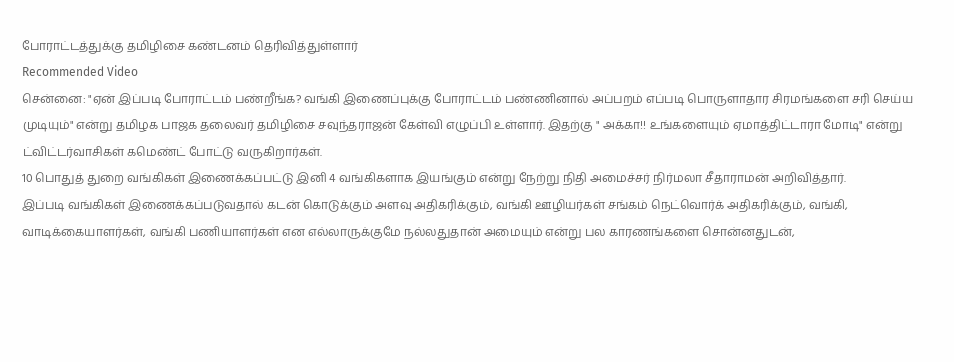போராட்டத்துக்கு தமிழிசை கண்டனம் தெரிவித்துள்ளார்
Recommended Video
சென்னை: "ஏன் இப்படி போராட்டம் பண்றீங்க? வங்கி இணைப்புக்கு போராட்டம் பண்ணினால் அப்பறம் எப்படி பொருளாதார சிரமங்களை சரி செய்ய முடியும்" என்று தமிழக பாஜக தலைவர் தமிழிசை சவுந்தராஜன் கேள்வி எழுப்பி உள்ளார். இதற்கு " அக்கா!! உங்களையும் ஏமாத்திட்டாரா மோடி" என்று ட்விட்டர்வாசிகள் கமெண்ட் போட்டு வருகிறார்கள்.
10 பொதுத் துறை வங்கிகள் இணைக்கப்பட்டு இனி 4 வங்கிகளாக இயங்கும் என்று நேற்று நிதி அமைச்சர் நிர்மலா சீதாராமன் அறிவித்தார்.
இப்படி வங்கிகள் இணைக்கப்படுவதால் கடன் கொடுக்கும் அளவு அதிகரிக்கும், வங்கி ஊழியர்கள் சங்கம் நெட்வொர்க் அதிகரிக்கும், வங்கி, வாடிக்கையாளர்கள், வங்கி பணியாளர்கள் என எல்லாருக்குமே நல்லதுதான் அமையும் என்று பல காரணங்களை சொன்னதுடன்,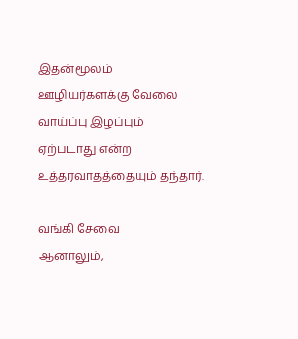இதன்மூலம் ஊழியர்களக்கு வேலை வாய்ப்பு இழப்பும் ஏற்படாது என்ற உத்தரவாதத்தையும் தந்தார்.

வங்கி சேவை
ஆனாலும்,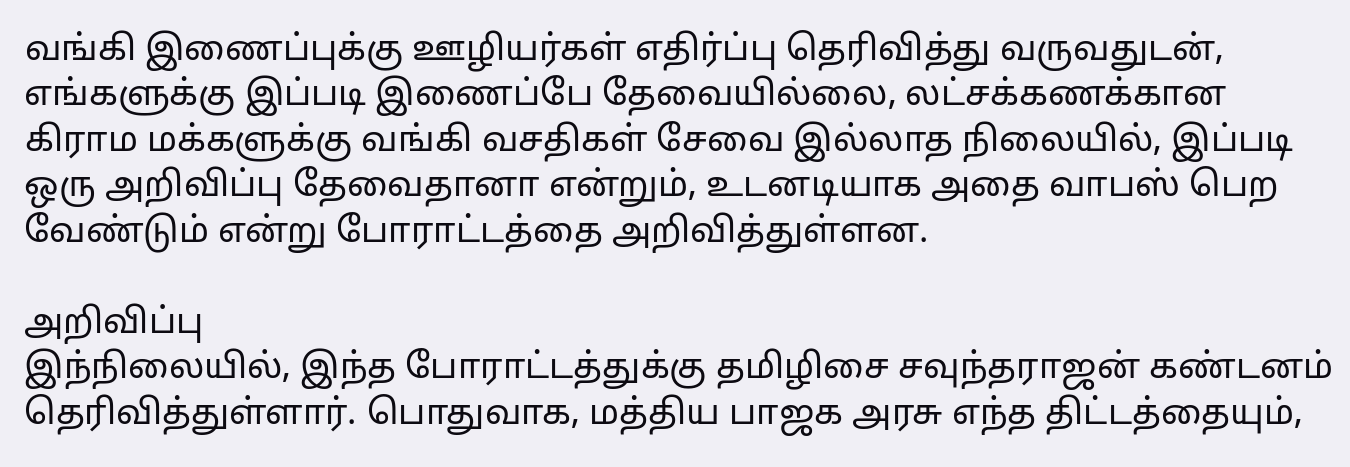வங்கி இணைப்புக்கு ஊழியர்கள் எதிர்ப்பு தெரிவித்து வருவதுடன், எங்களுக்கு இப்படி இணைப்பே தேவையில்லை, லட்சக்கணக்கான கிராம மக்களுக்கு வங்கி வசதிகள் சேவை இல்லாத நிலையில், இப்படி ஒரு அறிவிப்பு தேவைதானா என்றும், உடனடியாக அதை வாபஸ் பெற வேண்டும் என்று போராட்டத்தை அறிவித்துள்ளன.

அறிவிப்பு
இந்நிலையில், இந்த போராட்டத்துக்கு தமிழிசை சவுந்தராஜன் கண்டனம் தெரிவித்துள்ளார். பொதுவாக, மத்திய பாஜக அரசு எந்த திட்டத்தையும்,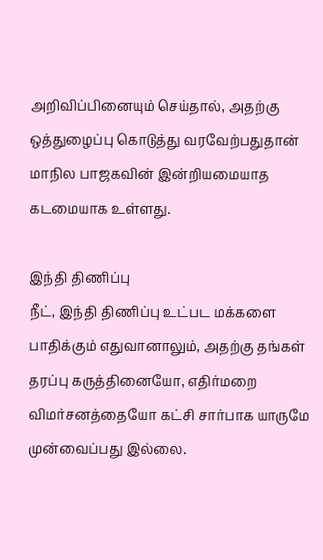அறிவிப்பினையும் செய்தால், அதற்கு ஒத்துழைப்பு கொடுத்து வரவேற்பதுதான் மாநில பாஜகவின் இன்றியமையாத கடமையாக உள்ளது.

இந்தி திணிப்பு
நீட், இந்தி திணிப்பு உட்பட மக்களை பாதிக்கும் எதுவானாலும், அதற்கு தங்கள் தரப்பு கருத்தினையோ, எதிர்மறை விமர்சனத்தையோ கட்சி சார்பாக யாருமே முன்வைப்பது இல்லை.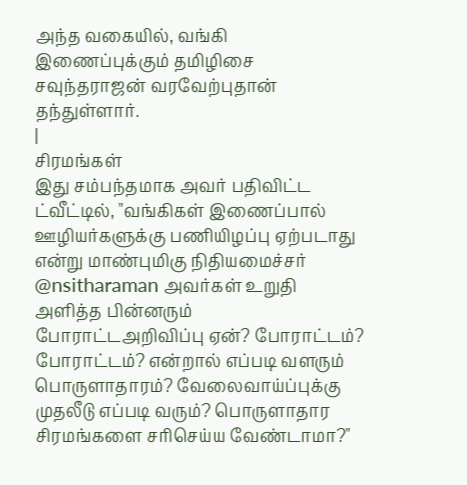அந்த வகையில், வங்கி இணைப்புக்கும் தமிழிசை சவுந்தராஜன் வரவேற்புதான் தந்துள்ளார்.
|
சிரமங்கள்
இது சம்பந்தமாக அவர் பதிவிட்ட ட்வீட்டில், "வங்கிகள் இணைப்பால் ஊழியர்களுக்கு பணியிழப்பு ஏற்படாது என்று மாண்புமிகு நிதியமைச்சர் @nsitharaman அவர்கள் உறுதி அளித்த பின்னரும் போராட்டஅறிவிப்பு ஏன்? போராட்டம்? போராட்டம்? என்றால் எப்படி வளரும் பொருளாதாரம்? வேலைவாய்ப்புக்கு முதலீடு எப்படி வரும்? பொருளாதார சிரமங்களை சரிசெய்ய வேண்டாமா?"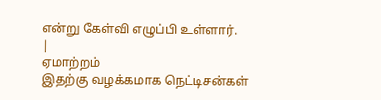என்று கேள்வி எழுப்பி உள்ளார்.
|
ஏமாற்றம்
இதற்கு வழக்கமாக நெட்டிசன்கள்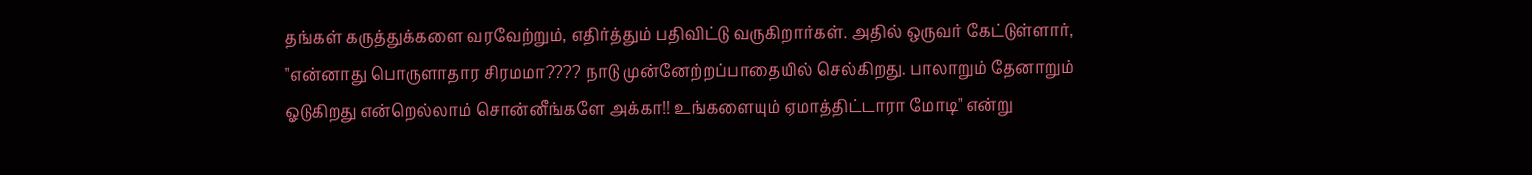தங்கள் கருத்துக்களை வரவேற்றும், எதிர்த்தும் பதிவிட்டு வருகிறார்கள். அதில் ஒருவர் கேட்டுள்ளார், "என்னாது பொருளாதார சிரமமா???? நாடு முன்னேற்றப்பாதையில் செல்கிறது. பாலாறும் தேனாறும் ஓடுகிறது என்றெல்லாம் சொன்னீங்களே அக்கா!! உங்களையும் ஏமாத்திட்டாரா மோடி" என்று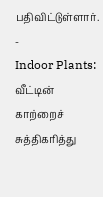பதிவிட்டுள்ளார்.
-
Indoor Plants: வீட்டின் காற்றைச் சுத்திகரித்து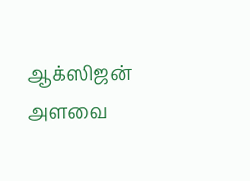ஆக்ஸிஜன் அளவை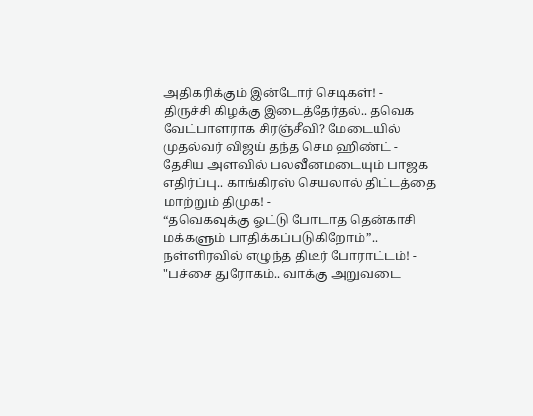அதிகரிக்கும் இன்டோர் செடிகள்! -
திருச்சி கிழக்கு இடைத்தேர்தல்.. தவெக வேட்பாளராக சிரஞ்சீவி? மேடையில் முதல்வர் விஜய் தந்த செம ஹிண்ட் -
தேசிய அளவில் பலவீனமடையும் பாஜக எதிர்ப்பு.. காங்கிரஸ் செயலால் திட்டத்தை மாற்றும் திமுக! -
“தவெகவுக்கு ஓட்டு போடாத தென்காசி மக்களும் பாதிக்கப்படுகிறோம்”.. நள்ளிரவில் எழுந்த திடீர் போராட்டம்! -
"பச்சை துரோகம்.. வாக்கு அறுவடை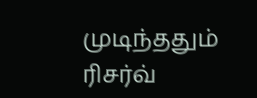முடிந்ததும் ரிசர்வ்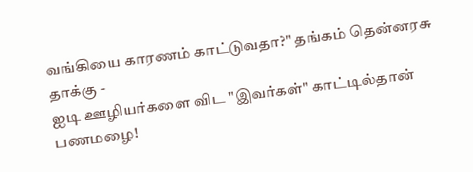வங்கியை காரணம் காட்டுவதா?" தங்கம் தென்னரசு தாக்கு -
ஐடி ஊழியர்களை விட "இவர்கள்" காட்டில்தான் பணமழை!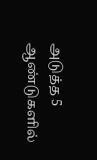அடுத்த 5 ஆண்டுகளில்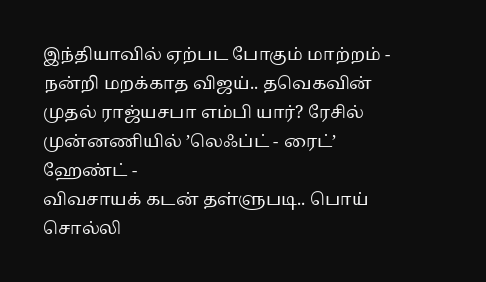இந்தியாவில் ஏற்பட போகும் மாற்றம் -
நன்றி மறக்காத விஜய்.. தவெகவின் முதல் ராஜ்யசபா எம்பி யார்? ரேசில் முன்னணியில் ’லெஃப்ட் - ரைட்’ ஹேண்ட் -
விவசாயக் கடன் தள்ளுபடி.. பொய் சொல்லி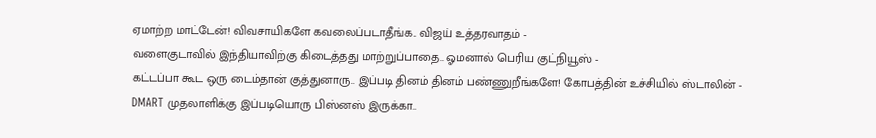ஏமாற்ற மாட்டேன்! விவசாயிகளே கவலைப்படாதீங்க.. விஜய் உத்தரவாதம் -
வளைகுடாவில் இந்தியாவிற்கு கிடைத்தது மாற்றுப்பாதை.. ஓமனால் பெரிய குட்நியூஸ் -
கட்டப்பா கூட ஒரு டைம்தான் குத்துனாரு.. இப்படி தினம் தினம் பண்ணுறீங்களே! கோபத்தின் உச்சியில் ஸ்டாலின் -
DMART முதலாளிக்கு இப்படியொரு பிஸ்னஸ் இருக்கா..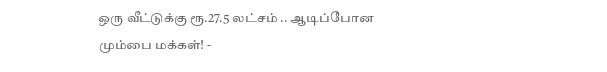ஒரு வீட்டுக்கு ரூ.27.5 லட்சம் .. ஆடிப்போன மும்பை மக்கள்! -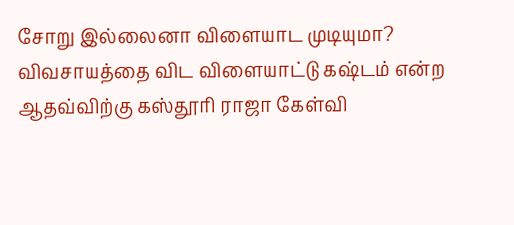சோறு இல்லைனா விளையாட முடியுமா? விவசாயத்தை விட விளையாட்டு கஷ்டம் என்ற ஆதவ்விற்கு கஸ்தூரி ராஜா கேள்வி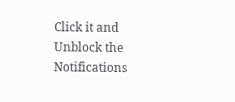Click it and Unblock the Notifications